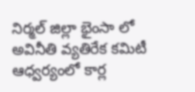నిర్మల్ జిల్లా భైంసా లో అవినీతి వ్యతిరేక కమిటీ ఆధ్వర్యంలో కార్ల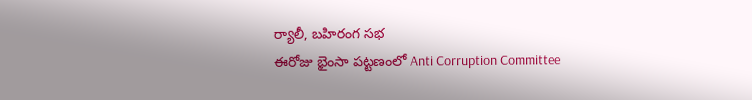ర్యాలీ, బహిరంగ సభ
ఈరోజు భైంసా పట్టణంలో Anti Corruption Committee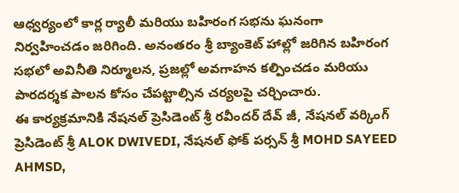ఆధ్వర్యంలో కార్ల ర్యాలీ మరియు బహిరంగ సభను ఘనంగా నిర్వహించడం జరిగింది. అనంతరం శ్రీ బ్యాంకెట్ హాల్లో జరిగిన బహిరంగ సభలో అవినీతి నిర్మూలన, ప్రజల్లో అవగాహన కల్పించడం మరియు పారదర్శక పాలన కోసం చేపట్టాల్సిన చర్యలపై చర్చించారు.
ఈ కార్యక్రమానికి నేషనల్ ప్రెసిడెంట్ శ్రీ రవీందర్ దేవ్ జీ, నేషనల్ వర్కింగ్ ప్రెసిడెంట్ శ్రీ ALOK DWIVEDI, నేషనల్ ఫోక్ పర్సన్ శ్రీ MOHD SAYEED AHMSD,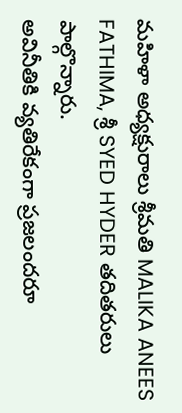మహిళా అధ్యక్షురాలు శ్రీమతి MALIKA ANEES FATHIMA, శ్రీ SYED HYDER తదితరులు పాల్గొన్నారు.
అవినీతికి వ్యతిరేకంగా ప్రజలందరూ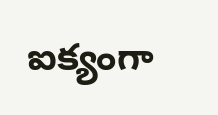ఐక్యంగా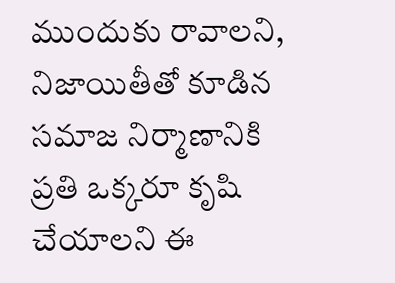ముందుకు రావాలని, నిజాయితీతో కూడిన సమాజ నిర్మాణానికి ప్రతి ఒక్కరూ కృషి చేయాలని ఈ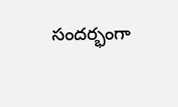సందర్భంగా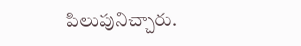పిలుపునిచ్చారు.